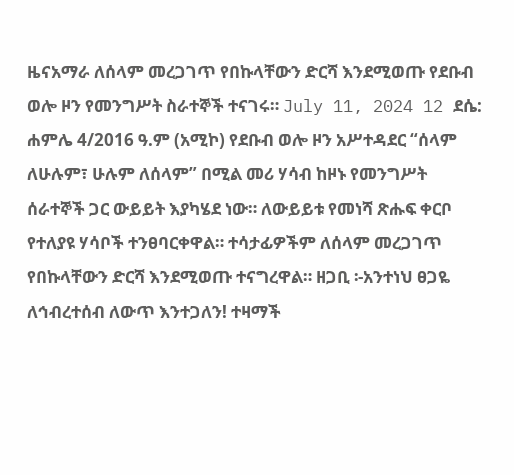ዜናአማራ ለሰላም መረጋገጥ የበኩላቸውን ድርሻ እንደሚወጡ የደቡብ ወሎ ዞን የመንግሥት ስራተኞች ተናገሩ። July 11, 2024 12 ደሴ: ሐምሌ 4/2016 ዓ.ም (አሚኮ) የደቡብ ወሎ ዞን አሥተዳደር “ሰላም ለሁሉም፣ ሁሉም ለሰላም” በሚል መሪ ሃሳብ ከዞኑ የመንግሥት ሰራተኞች ጋር ውይይት እያካሄደ ነው። ለውይይቱ የመነሻ ጽሑፍ ቀርቦ የተለያዩ ሃሳቦች ተንፀባርቀዋል። ተሳታፊዎችም ለሰላም መረጋገጥ የበኩላቸውን ድርሻ እንደሚወጡ ተናግረዋል። ዘጋቢ ፡-አንተነህ ፀጋዬ ለኅብረተሰብ ለውጥ እንተጋለን! ተዛማች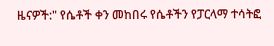ዜናዎች:" የሴቶች ቀን መከበሩ የሴቶችን የፓርላማ ተሳትፎ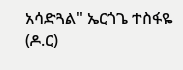አሳድጓል" ኤርጎጌ ተስፋዬ (ዶ.ር)